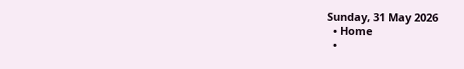Sunday, 31 May 2026
  • Home
  •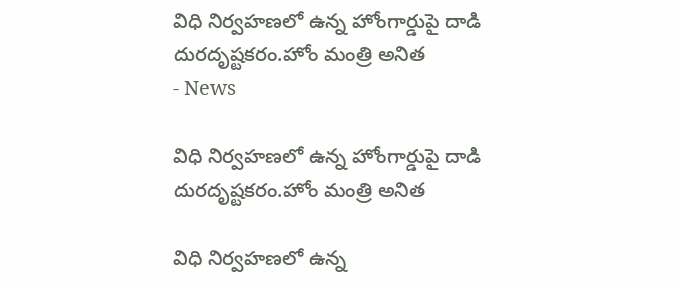విధి నిర్వహణలో ఉన్న హోంగార్డుపై దాడి దురదృష్టకరం.హోం మంత్రి అనిత
- News

విధి నిర్వహణలో ఉన్న హోంగార్డుపై దాడి దురదృష్టకరం.హోం మంత్రి అనిత

విధి నిర్వహణలో ఉన్న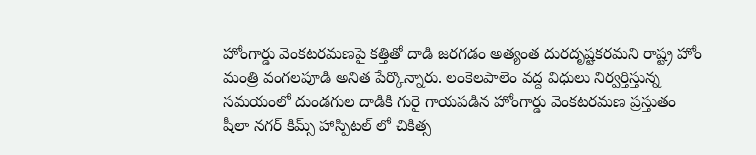హోంగార్డు వెంకటరమణపై కత్తితో దాడి జరగడం అత్యంత దురదృష్టకరమని రాష్ట్ర హోం మంత్రి వంగలపూడి అనిత పేర్కొన్నారు. లంకెలపాలెం వద్ద విధులు నిర్వర్తిస్తున్న సమయంలో దుండగుల దాడికి గురై గాయపడిన హోంగార్డు వెంకటరమణ ప్రస్తుతం షీలా నగర్ కిమ్స్ హాస్పిటల్ లో చికిత్స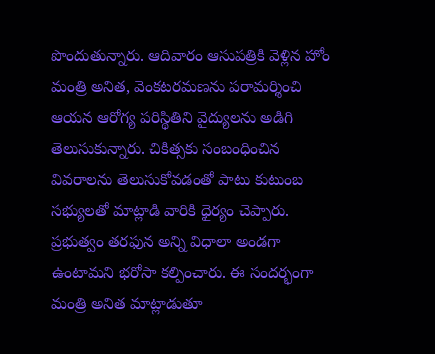పొందుతున్నారు. ఆదివారం ఆసుపత్రికి వెళ్లిన హోం మంత్రి అనిత, వెంకటరమణను పరామర్శించి ఆయన ఆరోగ్య పరిస్థితిని వైద్యులను అడిగి తెలుసుకున్నారు. చికిత్సకు సంబంధించిన వివరాలను తెలుసుకోవడంతో పాటు కుటుంబ సభ్యులతో మాట్లాడి వారికి ధైర్యం చెప్పారు. ప్రభుత్వం తరఫున అన్ని విధాలా అండగా ఉంటామని భరోసా కల్పించారు. ఈ సందర్భంగా మంత్రి అనిత మాట్లాడుతూ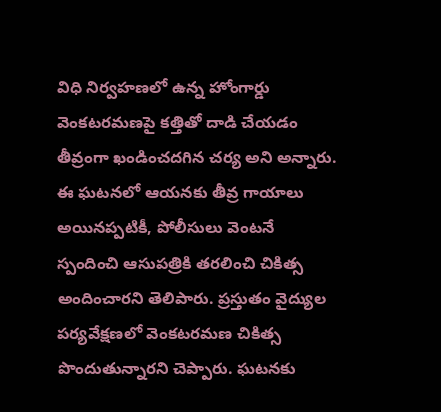విధి నిర్వహణలో ఉన్న హోంగార్డు వెంకటరమణపై కత్తితో దాడి చేయడం తీవ్రంగా ఖండించదగిన చర్య అని అన్నారు. ఈ ఘటనలో ఆయనకు తీవ్ర గాయాలు అయినప్పటికీ, పోలీసులు వెంటనే స్పందించి ఆసుపత్రికి తరలించి చికిత్స అందించారని తెలిపారు. ప్రస్తుతం వైద్యుల పర్యవేక్షణలో వెంకటరమణ చికిత్స పొందుతున్నారని చెప్పారు. ఘటనకు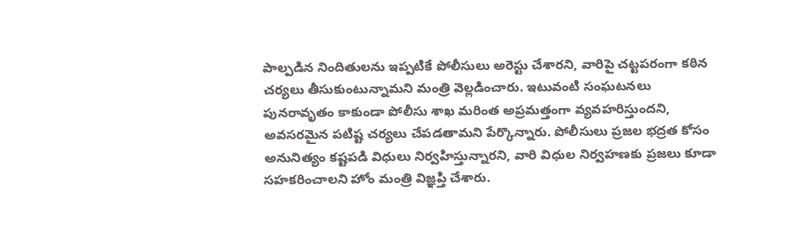పాల్పడిన నిందితులను ఇప్పటికే పోలీసులు అరెస్టు చేశారని, వారిపై చట్టపరంగా కఠిన చర్యలు తీసుకుంటున్నామని మంత్రి వెల్లడించారు. ఇటువంటి సంఘటనలు పునరావృతం కాకుండా పోలీసు శాఖ మరింత అప్రమత్తంగా వ్యవహరిస్తుందని, అవసరమైన పటిష్ట చర్యలు చేపడతామని పేర్కొన్నారు. పోలీసులు ప్రజల భద్రత కోసం అనునిత్యం కష్టపడి విధులు నిర్వహిస్తున్నారని, వారి విధుల నిర్వహణకు ప్రజలు కూడా సహకరించాలని హోం మంత్రి విజ్ఞప్తి చేశారు.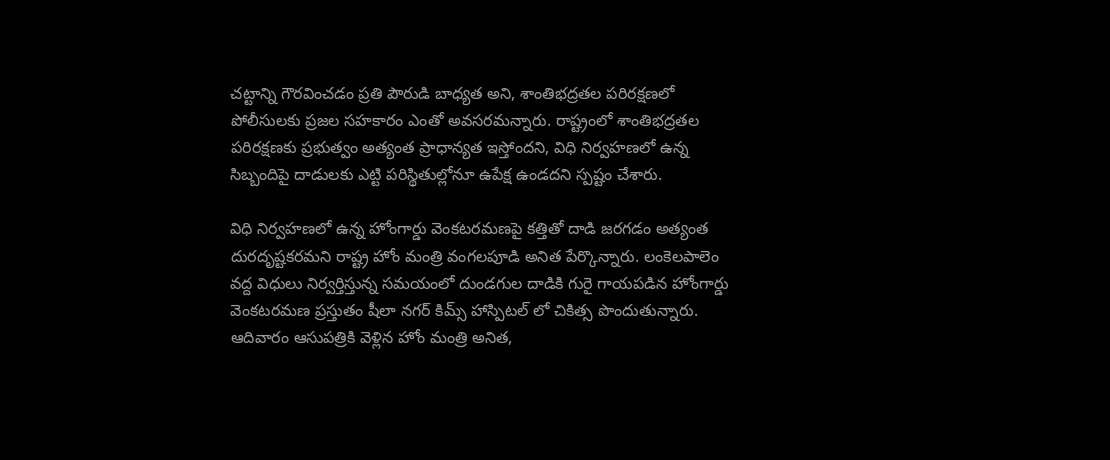చట్టాన్ని గౌరవించడం ప్రతి పౌరుడి బాధ్యత అని, శాంతిభద్రతల పరిరక్షణలో పోలీసులకు ప్రజల సహకారం ఎంతో అవసరమన్నారు. రాష్ట్రంలో శాంతిభద్రతల పరిరక్షణకు ప్రభుత్వం అత్యంత ప్రాధాన్యత ఇస్తోందని, విధి నిర్వహణలో ఉన్న సిబ్బందిపై దాడులకు ఎట్టి పరిస్థితుల్లోనూ ఉపేక్ష ఉండదని స్పష్టం చేశారు.

విధి నిర్వహణలో ఉన్న హోంగార్డు వెంకటరమణపై కత్తితో దాడి జరగడం అత్యంత దురదృష్టకరమని రాష్ట్ర హోం మంత్రి వంగలపూడి అనిత పేర్కొన్నారు. లంకెలపాలెం వద్ద విధులు నిర్వర్తిస్తున్న సమయంలో దుండగుల దాడికి గురై గాయపడిన హోంగార్డు వెంకటరమణ ప్రస్తుతం షీలా నగర్ కిమ్స్ హాస్పిటల్ లో చికిత్స పొందుతున్నారు. ఆదివారం ఆసుపత్రికి వెళ్లిన హోం మంత్రి అనిత,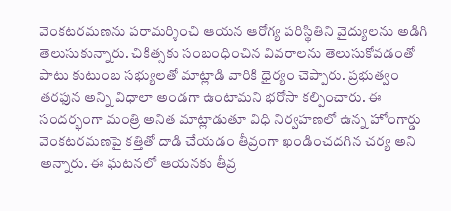వెంకటరమణను పరామర్శించి ఆయన ఆరోగ్య పరిస్థితిని వైద్యులను అడిగి తెలుసుకున్నారు. చికిత్సకు సంబంధించిన వివరాలను తెలుసుకోవడంతో పాటు కుటుంబ సభ్యులతో మాట్లాడి వారికి ధైర్యం చెప్పారు. ప్రభుత్వం తరఫున అన్ని విధాలా అండగా ఉంటామని భరోసా కల్పించారు. ఈ సందర్భంగా మంత్రి అనిత మాట్లాడుతూ విధి నిర్వహణలో ఉన్న హోంగార్డు వెంకటరమణపై కత్తితో దాడి చేయడం తీవ్రంగా ఖండించదగిన చర్య అని అన్నారు. ఈ ఘటనలో ఆయనకు తీవ్ర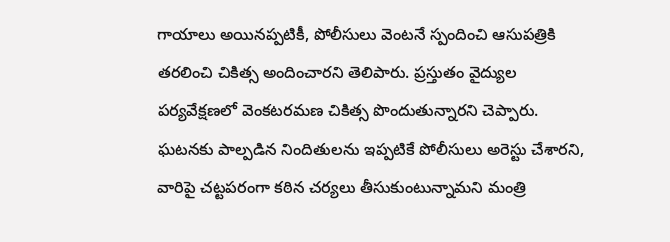గాయాలు అయినప్పటికీ, పోలీసులు వెంటనే స్పందించి ఆసుపత్రికి తరలించి చికిత్స అందించారని తెలిపారు. ప్రస్తుతం వైద్యుల పర్యవేక్షణలో వెంకటరమణ చికిత్స పొందుతున్నారని చెప్పారు.
ఘటనకు పాల్పడిన నిందితులను ఇప్పటికే పోలీసులు అరెస్టు చేశారని, వారిపై చట్టపరంగా కఠిన చర్యలు తీసుకుంటున్నామని మంత్రి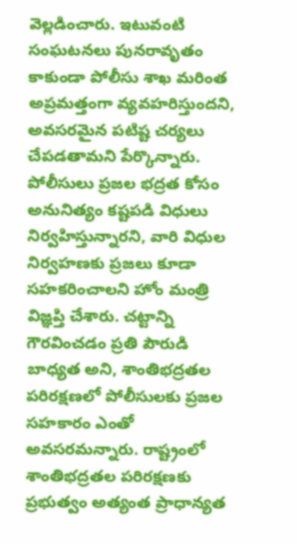వెల్లడించారు. ఇటువంటి సంఘటనలు పునరావృతం కాకుండా పోలీసు శాఖ మరింత అప్రమత్తంగా వ్యవహరిస్తుందని, అవసరమైన పటిష్ట చర్యలు చేపడతామని పేర్కొన్నారు.
పోలీసులు ప్రజల భద్రత కోసం అనునిత్యం కష్టపడి విధులు నిర్వహిస్తున్నారని, వారి విధుల నిర్వహణకు ప్రజలు కూడా సహకరించాలని హోం మంత్రి విజ్ఞప్తి చేశారు. చట్టాన్ని గౌరవించడం ప్రతి పౌరుడి బాధ్యత అని, శాంతిభద్రతల పరిరక్షణలో పోలీసులకు ప్రజల సహకారం ఎంతో అవసరమన్నారు. రాష్ట్రంలో శాంతిభద్రతల పరిరక్షణకు ప్రభుత్వం అత్యంత ప్రాధాన్యత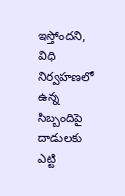ఇస్తోందని, విధి నిర్వహణలో ఉన్న సిబ్బందిపై దాడులకు ఎట్టి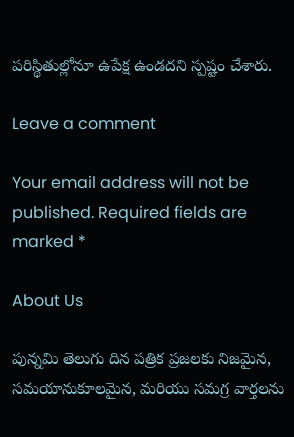పరిస్థితుల్లోనూ ఉపేక్ష ఉండదని స్పష్టం చేశారు.

Leave a comment

Your email address will not be published. Required fields are marked *

About Us

పున్నమి తెలుగు దిన పత్రిక ప్రజలకు నిజమైన, సమయానుకూలమైన, మరియు సమగ్ర వార్తలను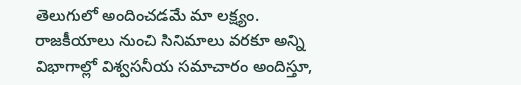తెలుగులో అందించడమే మా లక్ష్యం.
రాజకీయాలు నుంచి సినిమాలు వరకూ అన్ని విభాగాల్లో విశ్వసనీయ సమాచారం అందిస్తూ,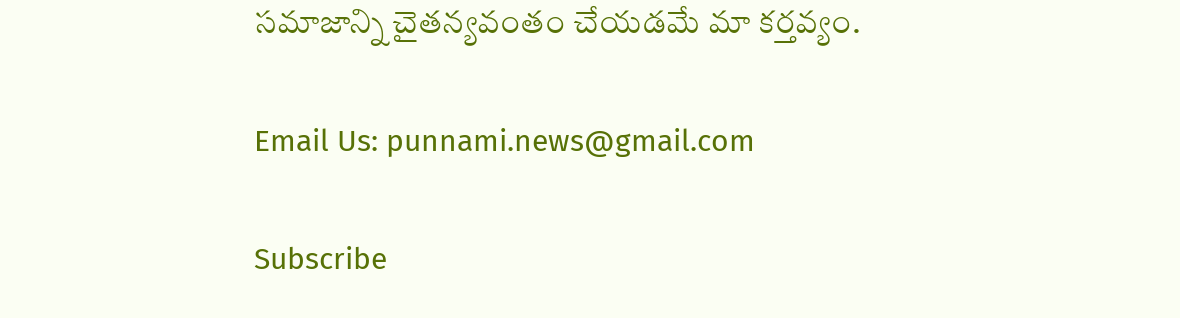సమాజాన్ని చైతన్యవంతం చేయడమే మా కర్తవ్యం.

Email Us: punnami.news@gmail.com

Subscribe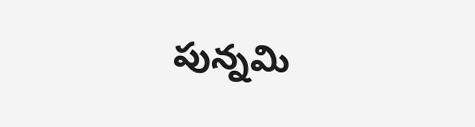పున్నమి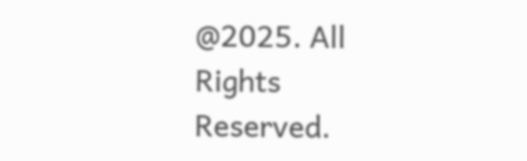@2025. All Rights Reserved.